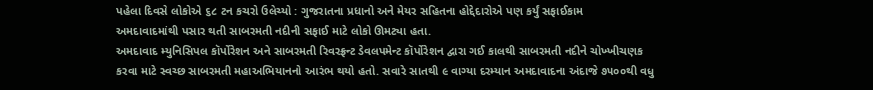પહેલા દિવસે લોકોએ ૬૮ ટન કચરો ઉલેચ્યો : ગુજરાતના પ્રધાનો અને મેયર સહિતના હોદ્દેદારોએ પણ કર્યું સફાઈકામ
અમદાવાદમાંથી પસાર થતી સાબરમતી નદીની સફાઈ માટે લોકો ઊમટ્યા હતા.
અમદાવાદ મ્યુનિસિપલ કૉર્પોરેશન અને સાબરમતી રિવરફ્રન્ટ ડેવલપમેન્ટ કૉર્પોરેશન દ્વારા ગઈ કાલથી સાબરમતી નદીને ચોખ્ખીચણક કરવા માટે સ્વચ્છ સાબરમતી મહાઅભિયાનનો આરંભ થયો હતો. સવારે સાતથી ૯ વાગ્યા દરમ્યાન અમદાવાદના અંદાજે ૭૫૦૦થી વધુ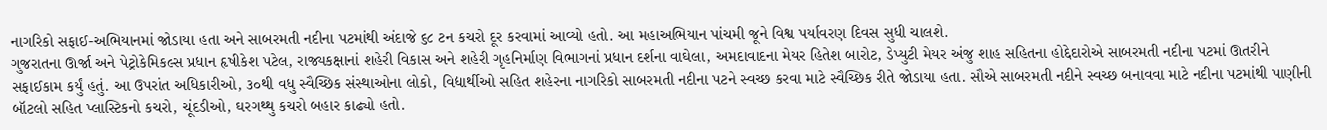નાગરિકો સફાઈ-અભિયાનમાં જોડાયા હતા અને સાબરમતી નદીના પટમાંથી અંદાજે ૬૮ ટન કચરો દૂર કરવામાં આવ્યો હતો. આ મહાઅભિયાન પાંચમી જૂને વિશ્વ પર્યાવરણ દિવસ સુધી ચાલશે.
ગુજરાતના ઊર્જા અને પેટ્રોકેમિકલ્સ પ્રધાન હૃષીકેશ પટેલ, રાજ્યકક્ષાનાં શહેરી વિકાસ અને શહેરી ગૃહનિર્માણ વિભાગનાં પ્રધાન દર્શના વાઘેલા, અમદાવાદના મેયર હિતેશ બારોટ, ડેપ્યુટી મેયર અંજુ શાહ સહિતના હોદ્દેદારોએ સાબરમતી નદીના પટમાં ઊતરીને સફાઈકામ કર્યું હતું. આ ઉપરાંત અધિકારીઓ, ૩૦થી વધુ સ્વૈચ્છિક સંસ્થાઓના લોકો, વિદ્યાર્થીઓ સહિત શહેરના નાગરિકો સાબરમતી નદીના પટને સ્વચ્છ કરવા માટે સ્વૈચ્છિક રીતે જોડાયા હતા. સૌએ સાબરમતી નદીને સ્વચ્છ બનાવવા માટે નદીના પટમાંથી પાણીની બૉટલો સહિત પ્લાસ્ટિકનો કચરો, ચૂંદડીઓ, ઘરગથ્થુ કચરો બહાર કાઢ્યો હતો.